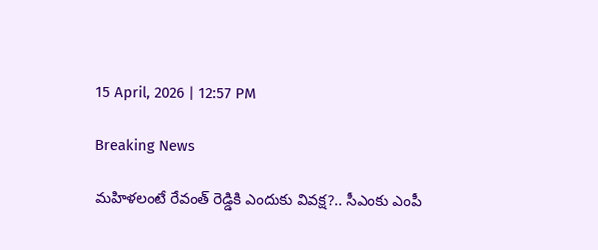15 April, 2026 | 12:57 PM

Breaking News

మహిళలంటే రేవంత్ రెడ్డికి ఎందుకు వివక్ష?.. సీఎంకు ఎంపీ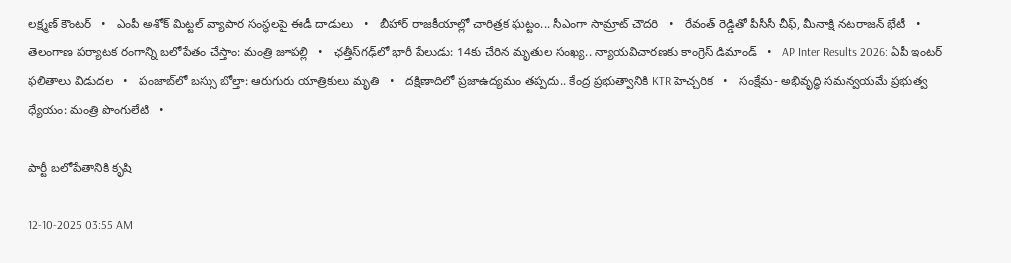లక్ష్మణ్ కౌంటర్   •   ఎంపీ అశోక్ మిట్టల్‌ వ్యాపార సంస్థలపై ఈడీ దాడులు   •   బీహార్ రాజకీయాల్లో చారిత్రక ఘట్టం... సీఎంగా సామ్రాట్‌ చౌదరి   •   రేవంత్‌ రెడ్డితో పీసీసీ చీఫ్, మీనాక్షి నటరాజన్ భేటీ   •   తెలంగాణ పర్యాటక రంగాన్ని బలోపేతం చేస్తాం: మంత్రి జూపల్లి   •   ఛత్తీస్‌గఢ్‌లో భారీ పేలుడు: 14కు చేరిన మృతుల సంఖ్య.. న్యాయవిచారణకు కాంగ్రెస్ డిమాండ్   •   AP Inter Results 2026: ఏపీ ఇంటర్ ఫలితాలు విడుదల   •   పంజాబ్‌లో బస్సు బోల్తా: ఆరుగురు యాత్రికులు మృతి   •   దక్షిణాదిలో ప్రజాఉద్యమం తప్పదు.. కేంద్ర ప్రభుత్వానికి KTR హెచ్చరిక   •   సంక్షేమ- అభివృద్ధి సమన్వయమే ప్రభుత్వ ధ్యేయం: మంత్రి పొంగులేటి   •

పార్టీ బలోపేతానికి కృషి

12-10-2025 03:55 AM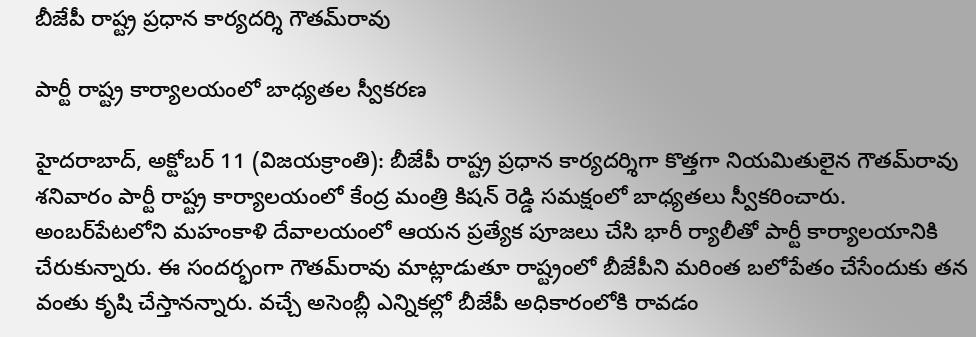బీజేపీ రాష్ట్ర ప్రధాన కార్యదర్శి గౌతమ్‌రావు

పార్టీ రాష్ట్ర కార్యాలయంలో బాధ్యతల స్వీకరణ

హైదరాబాద్, అక్టోబర్ 11 (విజయక్రాంతి): బీజేపీ రాష్ట్ర ప్రధాన కార్యదర్శిగా కొత్తగా నియమితులైన గౌతమ్‌రావు శనివారం పార్టీ రాష్ట్ర కార్యాలయంలో కేంద్ర మంత్రి కిషన్ రెడ్డి సమక్షంలో బాధ్యతలు స్వీకరించారు. అంబర్‌పేటలోని మహంకాళి దేవాలయంలో ఆయన ప్రత్యేక పూజలు చేసి భారీ ర్యాలీతో పార్టీ కార్యాలయానికి చేరుకున్నారు. ఈ సందర్భంగా గౌతమ్‌రావు మాట్లాడుతూ రాష్ట్రంలో బీజేపీని మరింత బలోపేతం చేసేందుకు తన వంతు కృషి చేస్తానన్నారు. వచ్చే అసెంబ్లీ ఎన్నికల్లో బీజేపీ అధికారంలోకి రావడం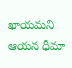ఖాయమని ఆయన ధీమా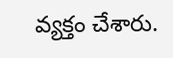వ్యక్తం చేశారు.